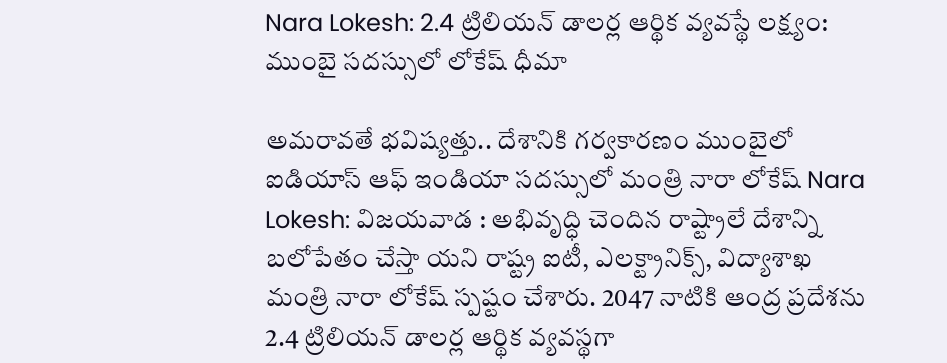Nara Lokesh: 2.4 ట్రిలియన్ డాలర్ల ఆర్థిక వ్యవస్థే లక్ష్యం: ముంబై సదస్సులో లోకేష్ ధీమా

అమరావతే భవిష్యత్తు.. దేశానికి గర్వకారణం ముంబైలో ఐడియాస్ ఆఫ్ ఇండియా సదస్సులో మంత్రి నారా లోకేష్ Nara Lokesh: విజయవాడ : అభివృద్ధి చెందిన రాష్ట్రాలే దేశాన్ని బలోపేతం చేస్తా యని రాష్ట్ర ఐటీ, ఎలక్ట్రానిక్స్, విద్యాశాఖ మంత్రి నారా లోకేష్ స్పష్టం చేశారు. 2047 నాటికి ఆంద్ర ప్రదేశను 2.4 ట్రిలియన్ డాలర్ల ఆర్థిక వ్యవస్థగా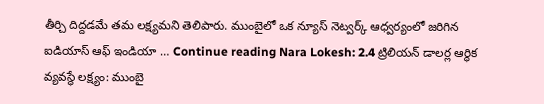తీర్చి దిద్దడమే తమ లక్ష్యమని తెలిపారు. ముంబైలో ఒక న్యూస్ నెట్వర్క్ ఆధ్వర్యంలో జరిగిన ఐడియాస్ ఆఫ్ ఇండియా … Continue reading Nara Lokesh: 2.4 ట్రిలియన్ డాలర్ల ఆర్థిక వ్యవస్థే లక్ష్యం: ముంబై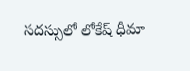సదస్సులో లోకేష్ ధీమా